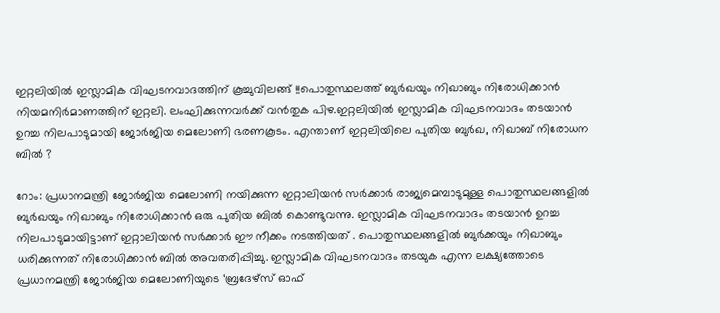ഇറ്റലിയിൽ ഇസ്ലാമിക വിഘടനവാദത്തിന് കൂച്ചുവിലങ്ങ് !!പൊതുസ്ഥലത്ത് ബുർഖയും നിഖാബും നിരോധിക്കാൻ നിയമനിർമാണത്തിന് ഇറ്റലി. ലംഘിക്കുന്നവർക്ക് വൻതുക പിഴ.ഇറ്റലിയില്‍ ഇസ്ലാമിക വിഘടനവാദം തടയാന്‍ ഉറച്ച നിലപാടുമായി ജോര്‍ജിയ മെലോണി ഭരണകൂടം. എന്താണ് ഇറ്റലിയിലെ പുതിയ ബുർഖ, നിഖാബ് നിരോധന ബിൽ ?

റോം: പ്രധാനമന്ത്രി ജോർജിയ മെലോണി നയിക്കുന്ന ഇറ്റാലിയൻ സർക്കാർ രാജ്യമെമ്പാടുമുള്ള പൊതുസ്ഥലങ്ങളിൽ ബുർഖയും നിഖാബും നിരോധിക്കാൻ ഒരു പുതിയ ബിൽ കൊണ്ടുവന്നു. ഇസ്ലാമിക വിഘടനവാദം തടയാന്‍ ഉറച്ച നിലപാടുമായിട്ടാണ് ഇറ്റാലിയന്‍ സര്‍ക്കാര്‍ ഈ നീക്കം നടത്തിയത് . പൊതുസ്ഥലങ്ങളില്‍ ബുര്‍ക്കയും നിഖാബും ധരിക്കുന്നത് നിരോധിക്കാന്‍ ബില്‍ അവതരിപ്പിച്ചു. ഇസ്ലാമിക വിഘടനവാദം തടയുക എന്ന ലക്ഷ്യത്തോടെ പ്രധാനമന്ത്രി ജോര്‍ജിയ മെലോണിയുടെ ‘ബ്രദേഴ്സ് ഓഫ്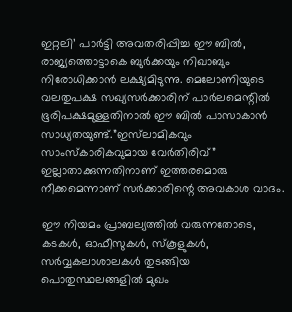ഇറ്റലി’ പാര്‍ട്ടി അവതരിപ്പിച്ച ഈ ബില്‍, രാജ്യത്തൊട്ടാകെ ബുര്‍ക്കയും നിഖാബും നിരോധിക്കാന്‍ ലക്ഷ്യമിടുന്നു. മെലോണിയുടെ വലതുപക്ഷ സഖ്യസര്‍ക്കാരിന് പാര്‍ലമെന്റില്‍ ഭൂരിപക്ഷമുള്ളതിനാല്‍ ഈ ബില്‍ പാസാകാന്‍ സാധ്യതയുണ്ട്.”ഇസ്‌ലാമികവും സാംസ്‌കാരികവുമായ വേർതിരിവ്” ഇല്ലാതാക്കുന്നതിനാണ് ഇത്തരമൊരു നീക്കമെന്നാണ് സർക്കാരിന്റെ അവകാശ വാദം.

ഈ നിയമം പ്രാബല്യത്തില്‍ വരുന്നതോടെ, കടകള്‍, ഓഫീസുകള്‍, സ്‌കൂളുകള്‍, സര്‍വ്വകലാശാലകള്‍ തുടങ്ങിയ പൊതുസ്ഥലങ്ങളില്‍ മുഖം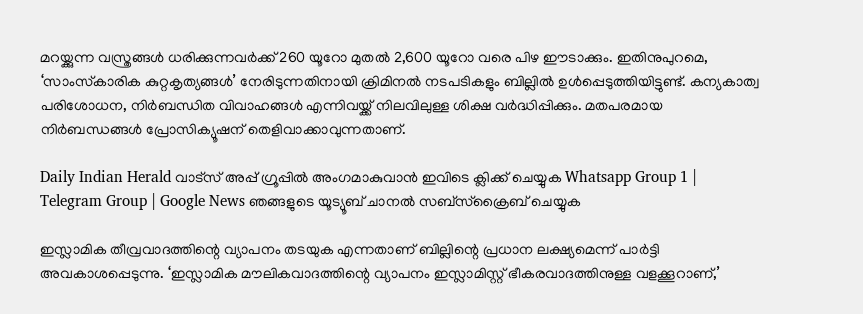മറയ്ക്കുന്ന വസ്ത്രങ്ങള്‍ ധരിക്കുന്നവര്‍ക്ക് 260 യൂറോ മുതല്‍ 2,600 യൂറോ വരെ പിഴ ഈടാക്കും. ഇതിനുപുറമെ, ‘സാംസ്‌കാരിക കുറ്റകൃത്യങ്ങള്‍’ നേരിടുന്നതിനായി ക്രിമിനല്‍ നടപടികളും ബില്ലില്‍ ഉള്‍പ്പെടുത്തിയിട്ടുണ്ട്. കന്യകാത്വ പരിശോധന, നിര്‍ബന്ധിത വിവാഹങ്ങള്‍ എന്നിവയ്ക്ക് നിലവിലുള്ള ശിക്ഷ വര്‍ദ്ധിപ്പിക്കും. മതപരമായ നിര്‍ബന്ധങ്ങള്‍ പ്രോസിക്യൂഷന് തെളിവാക്കാവുന്നതാണ്.

Daily Indian Herald വാട്സ് അപ്പ് ഗ്രൂപ്പിൽ അംഗമാകുവാൻ ഇവിടെ ക്ലിക്ക് ചെയ്യുക Whatsapp Group 1 | Telegram Group | Google News ഞങ്ങളുടെ യൂട്യൂബ് ചാനൽ സബ്സ്ക്രൈബ് ചെയ്യുക

ഇസ്ലാമിക തീവ്രവാദത്തിന്റെ വ്യാപനം തടയുക എന്നതാണ് ബില്ലിന്റെ പ്രധാന ലക്ഷ്യമെന്ന് പാര്‍ട്ടി അവകാശപ്പെടുന്നു. ‘ഇസ്ലാമിക മൗലികവാദത്തിന്റെ വ്യാപനം ഇസ്ലാമിസ്റ്റ് ഭീകരവാദത്തിനുള്ള വളക്കൂറാണ്,’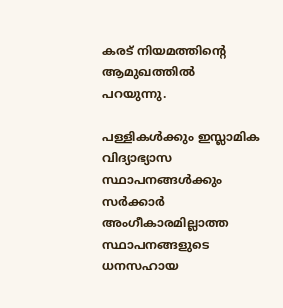കരട് നിയമത്തിന്റെ ആമുഖത്തില്‍ പറയുന്നു.

പള്ളികള്‍ക്കും ഇസ്ലാമിക വിദ്യാഭ്യാസ സ്ഥാപനങ്ങള്‍ക്കും സര്‍ക്കാര്‍ അംഗീകാരമില്ലാത്ത സ്ഥാപനങ്ങളുടെ ധനസഹായ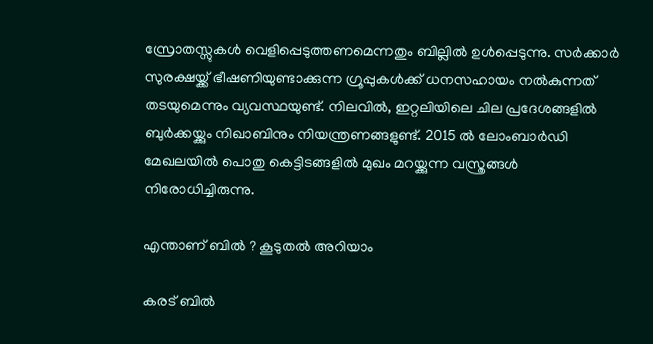സ്രോതസ്സുകള്‍ വെളിപ്പെടുത്തണമെന്നതും ബില്ലില്‍ ഉള്‍പ്പെടുന്നു. സര്‍ക്കാര്‍ സുരക്ഷയ്ക്ക് ഭീഷണിയുണ്ടാക്കുന്ന ഗ്രൂപ്പുകള്‍ക്ക് ധനസഹായം നല്‍കുന്നത് തടയുമെന്നും വ്യവസ്ഥയുണ്ട്. നിലവില്‍, ഇറ്റലിയിലെ ചില പ്രദേശങ്ങളില്‍ ബുര്‍ക്കയ്ക്കും നിഖാബിനും നിയന്ത്രണങ്ങളുണ്ട്. 2015 ല്‍ ലോംബാര്‍ഡി മേഖലയില്‍ പൊതു കെട്ടിടങ്ങളില്‍ മുഖം മറയ്ക്കുന്ന വസ്ത്രങ്ങള്‍ നിരോധിച്ചിരുന്നു.

എന്താണ് ബിൽ ? കൂടുതൽ അറിയാം

കരട് ബിൽ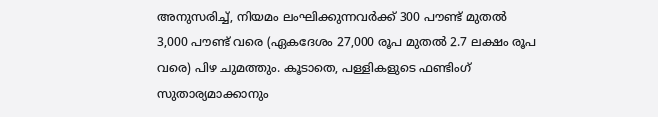അനുസരിച്ച്, നിയമം ലംഘിക്കുന്നവർക്ക് 300 പൗണ്ട് മുതൽ 3,000 പൗണ്ട് വരെ (ഏകദേശം 27,000 രൂപ മുതൽ 2.7 ലക്ഷം രൂപ വരെ) പിഴ ചുമത്തും. കൂടാതെ, പള്ളികളുടെ ഫണ്ടിംഗ് സുതാര്യമാക്കാനും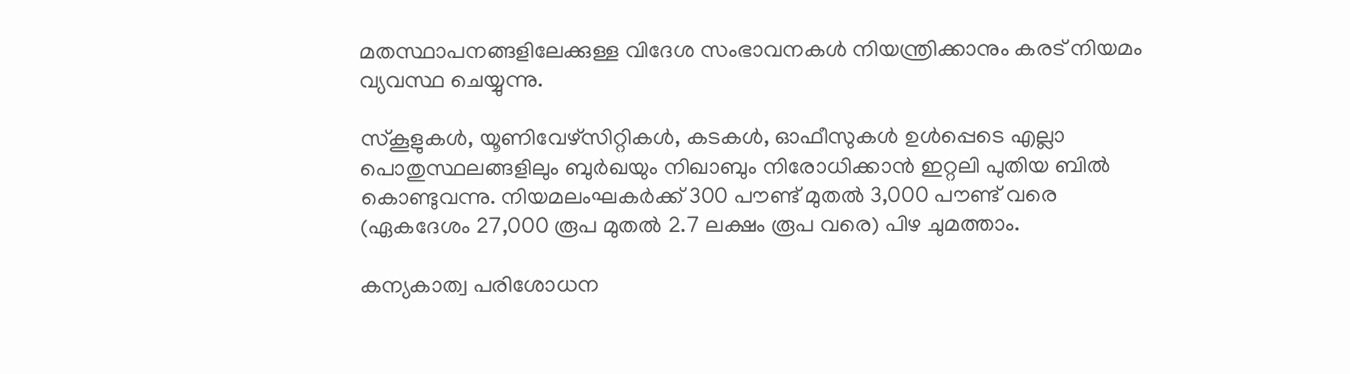മതസ്ഥാപനങ്ങളിലേക്കുള്ള വിദേശ സംഭാവനകൾ നിയന്ത്രിക്കാനും കരട് നിയമം വ്യവസ്ഥ ചെയ്യുന്നു.

സ്‌കൂളുകൾ, യൂണിവേഴ്‌സിറ്റികൾ, കടകൾ, ഓഫീസുകൾ ഉൾപ്പെടെ എല്ലാ പൊതുസ്ഥലങ്ങളിലും ബുർഖയും നിഖാബും നിരോധിക്കാൻ ഇറ്റലി പുതിയ ബിൽ കൊണ്ടുവന്നു. നിയമലംഘകർക്ക് 300 പൗണ്ട് മുതൽ 3,000 പൗണ്ട് വരെ (ഏകദേശം 27,000 രൂപ മുതൽ 2.7 ലക്ഷം രൂപ വരെ) പിഴ ചുമത്താം.

കന്യകാത്വ പരിശോധന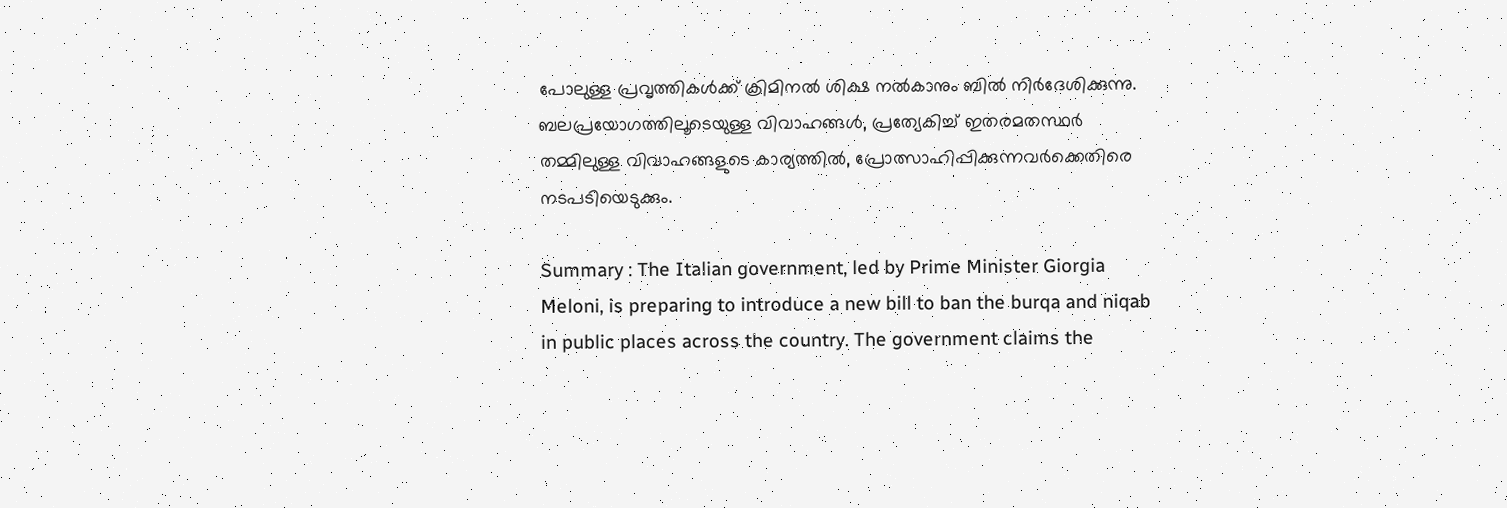പോലുള്ള പ്രവൃത്തികൾക്ക് ക്രിമിനൽ ശിക്ഷ നൽകാനും ബിൽ നിർദേശിക്കുന്നു.
ബലപ്രയോഗത്തിലൂടെയുള്ള വിവാഹങ്ങൾ, പ്രത്യേകിച്ച് ഇതരമതസ്ഥർ തമ്മിലുള്ള വിവാഹങ്ങളുടെ കാര്യത്തിൽ, പ്രോത്സാഹിപ്പിക്കുന്നവർക്കെതിരെ നടപടിയെടുക്കും.

Summary : The Italian government, led by Prime Minister Giorgia Meloni, is preparing to introduce a new bill to ban the burqa and niqab in public places across the country. The government claims the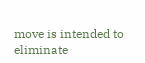move is intended to eliminate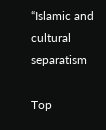“Islamic and cultural separatism

Top